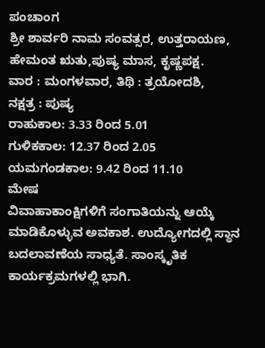ಪಂಚಾಂಗ
ಶ್ರೀ ಶಾರ್ವರಿ ನಾಮ ಸಂವತ್ಸರ, ಉತ್ತರಾಯಣ,
ಹೇಮಂತ ಋತು,ಪುಷ್ಯ ಮಾಸ, ಕೃಷ್ಣಪಕ್ಷ.
ವಾರ : ಮಂಗಳವಾರ, ತಿಥಿ : ತ್ರಯೋದಶಿ,
ನಕ್ಷತ್ರ : ಪುಷ್ಯ
ರಾಹುಕಾಲ: 3.33 ರಿಂದ 5.01
ಗುಳಿಕಕಾಲ: 12.37 ರಿಂದ 2.05
ಯಮಗಂಡಕಾಲ: 9.42 ರಿಂದ 11.10
ಮೇಷ
ವಿವಾಹಾಕಾಂಕ್ಷಿಗಳಿಗೆ ಸಂಗಾತಿಯನ್ನು ಆಯ್ಕೆ ಮಾಡಿಕೊಳ್ಳುವ ಅವಕಾಶ. ಉದ್ಯೋಗದಲ್ಲಿ ಸ್ಥಾನ ಬದಲಾವಣೆಯ ಸಾಧ್ಯತೆ. ಸಾಂಸ್ಕೃತಿಕ ಕಾರ್ಯಕ್ರಮಗಳಲ್ಲಿ ಭಾಗಿ.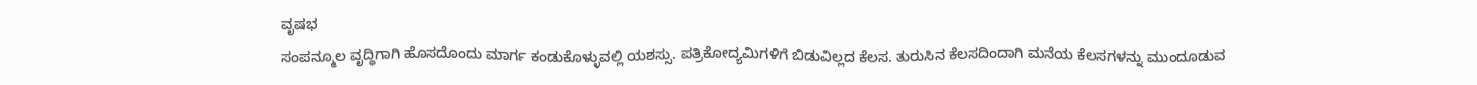ವೃಷಭ
ಸಂಪನ್ಮೂಲ ವೃದ್ಧಿಗಾಗಿ ಹೊಸದೊಂದು ಮಾರ್ಗ ಕಂಡುಕೊಳ್ಳುವಲ್ಲಿ ಯಶಸ್ಸು. ಪತ್ರಿಕೋದ್ಯಮಿಗಳಿಗೆ ಬಿಡುವಿಲ್ಲದ ಕೆಲಸ. ತುರುಸಿನ ಕೆಲಸದಿಂದಾಗಿ ಮನೆಯ ಕೆಲಸಗಳನ್ನು ಮುಂದೂಡುವ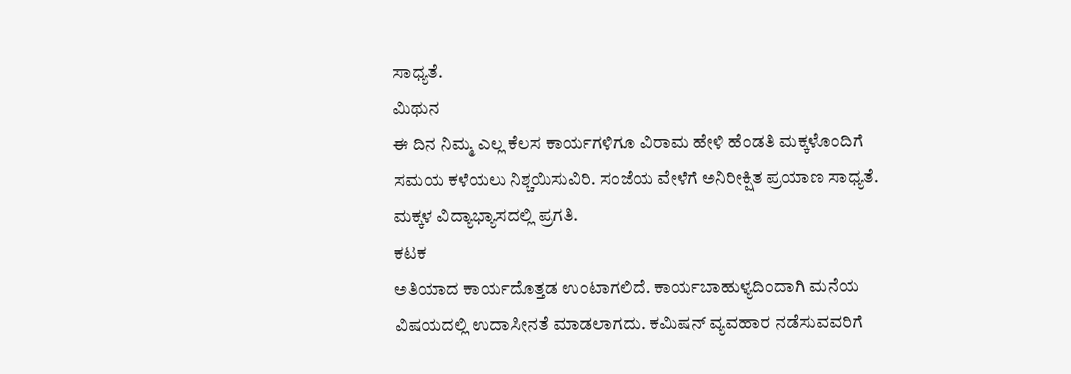ಸಾಧ್ಯತೆ.
ಮಿಥುನ
ಈ ದಿನ ನಿಮ್ಮ ಎಲ್ಲ ಕೆಲಸ ಕಾರ್ಯಗಳಿಗೂ ವಿರಾಮ ಹೇಳಿ ಹೆಂಡತಿ ಮಕ್ಕಳೊಂದಿಗೆ ಸಮಯ ಕಳೆಯಲು ನಿಶ್ಚಯಿಸುವಿರಿ. ಸಂಜೆಯ ವೇಳೆಗೆ ಅನಿರೀಕ್ಷಿತ ಪ್ರಯಾಣ ಸಾಧ್ಯತೆ. ಮಕ್ಕಳ ವಿದ್ಯಾಭ್ಯಾಸದಲ್ಲಿ ಪ್ರಗತಿ.
ಕಟಕ
ಅತಿಯಾದ ಕಾರ್ಯದೊತ್ತಡ ಉಂಟಾಗಲಿದೆ. ಕಾರ್ಯಬಾಹುಳ್ಯದಿಂದಾಗಿ ಮನೆಯ ವಿಷಯದಲ್ಲಿ ಉದಾಸೀನತೆ ಮಾಡಲಾಗದು. ಕಮಿಷನ್ ವ್ಯವಹಾರ ನಡೆಸುವವರಿಗೆ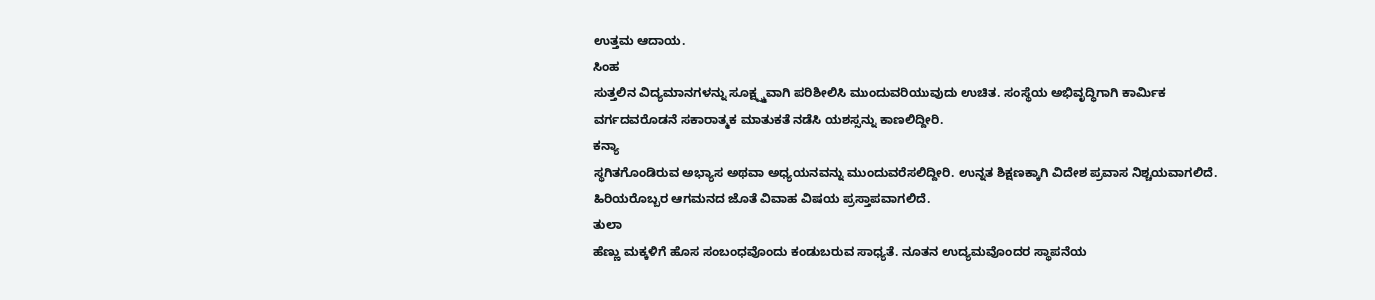ಉತ್ತಮ ಆದಾಯ.
ಸಿಂಹ
ಸುತ್ತಲಿನ ವಿದ್ಯಮಾನಗಳನ್ನು ಸೂಕ್ಷ್ಷ್ಮವಾಗಿ ಪರಿಶೀಲಿಸಿ ಮುಂದುವರಿಯುವುದು ಉಚಿತ. ಸಂಸ್ಥೆಯ ಅಭಿವೃದ್ಧಿಗಾಗಿ ಕಾರ್ಮಿಕ ವರ್ಗದವರೊಡನೆ ಸಕಾರಾತ್ಮಕ ಮಾತುಕತೆ ನಡೆಸಿ ಯಶಸ್ಸನ್ನು ಕಾಣಲಿದ್ದೀರಿ.
ಕನ್ಯಾ
ಸ್ಥಗಿತಗೊಂಡಿರುವ ಅಭ್ಯಾಸ ಅಥವಾ ಅಧ್ಯಯನವನ್ನು ಮುಂದುವರೆಸಲಿದ್ದೀರಿ. ಉನ್ನತ ಶಿಕ್ಷಣಕ್ಕಾಗಿ ವಿದೇಶ ಪ್ರವಾಸ ನಿಶ್ಚಯವಾಗಲಿದೆ. ಹಿರಿಯರೊಬ್ಬರ ಆಗಮನದ ಜೊತೆ ವಿವಾಹ ವಿಷಯ ಪ್ರಸ್ತಾಪವಾಗಲಿದೆ.
ತುಲಾ
ಹೆಣ್ಣು ಮಕ್ಕಳಿಗೆ ಹೊಸ ಸಂಬಂಧವೊಂದು ಕಂಡುಬರುವ ಸಾಧ್ಯತೆ. ನೂತನ ಉದ್ಯಮವೊಂದರ ಸ್ಥಾಪನೆಯ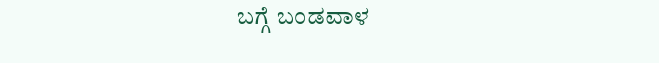ಬಗ್ಗೆ ಬಂಡವಾಳ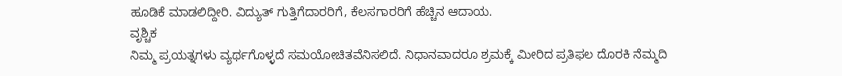ಹೂಡಿಕೆ ಮಾಡಲಿದ್ದೀರಿ. ವಿದ್ಯುತ್ ಗುತ್ತಿಗೆದಾರರಿಗೆ, ಕೆಲಸಗಾರರಿಗೆ ಹೆಚ್ಚಿನ ಆದಾಯ.
ವೃಶ್ಚಿಕ
ನಿಮ್ಮ ಪ್ರಯತ್ನಗಳು ವ್ಯರ್ಥಗೊಳ್ಳದೆ ಸಮಯೋಚಿತವೆನಿಸಲಿದೆ. ನಿಧಾನವಾದರೂ ಶ್ರಮಕ್ಕೆ ಮೀರಿದ ಪ್ರತಿಫಲ ದೊರಕಿ ನೆಮ್ಮದಿ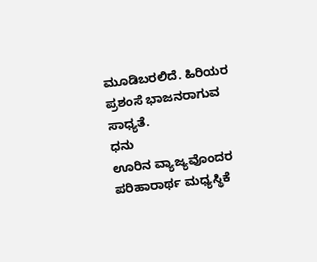ಮೂಡಿಬರಲಿದೆ. ಹಿರಿಯರ ಪ್ರಶಂಸೆ ಭಾಜನರಾಗುವ ಸಾಧ್ಯತೆ.
ಧನು
ಊರಿನ ವ್ಯಾಜ್ಯವೊಂದರ ಪರಿಹಾರಾರ್ಥ ಮಧ್ಯಸ್ಥಿಕೆ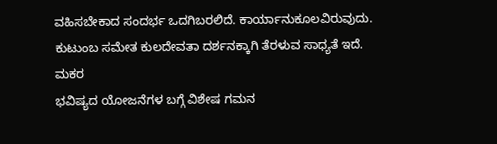ವಹಿಸಬೇಕಾದ ಸಂದರ್ಭ ಒದಗಿಬರಲಿದೆ. ಕಾರ್ಯಾನುಕೂಲವಿರುವುದು. ಕುಟುಂಬ ಸಮೇತ ಕುಲದೇವತಾ ದರ್ಶನಕ್ಕಾಗಿ ತೆರಳುವ ಸಾಧ್ಯತೆ ಇದೆ.
ಮಕರ
ಭವಿಷ್ಯದ ಯೋಜನೆಗಳ ಬಗ್ಗೆ ವಿಶೇಷ ಗಮನ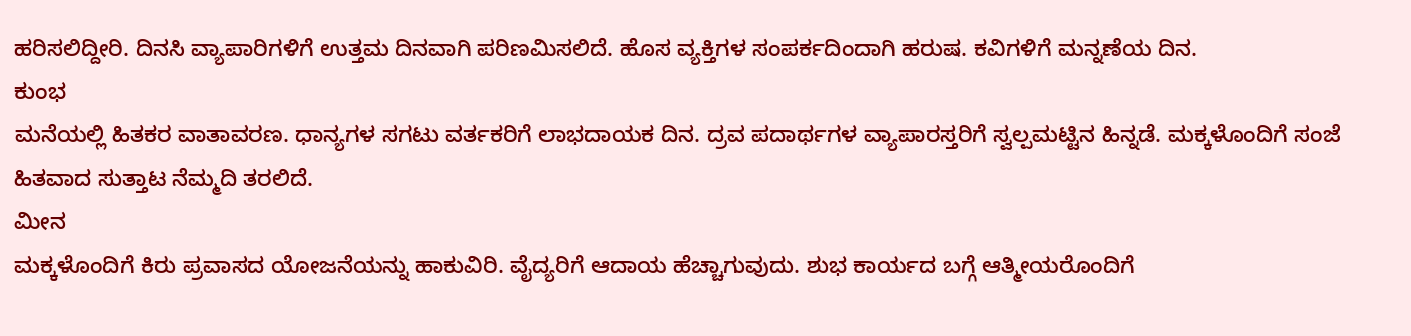ಹರಿಸಲಿದ್ದೀರಿ. ದಿನಸಿ ವ್ಯಾಪಾರಿಗಳಿಗೆ ಉತ್ತಮ ದಿನವಾಗಿ ಪರಿಣಮಿಸಲಿದೆ. ಹೊಸ ವ್ಯಕ್ತಿಗಳ ಸಂಪರ್ಕದಿಂದಾಗಿ ಹರುಷ. ಕವಿಗಳಿಗೆ ಮನ್ನಣೆಯ ದಿನ.
ಕುಂಭ
ಮನೆಯಲ್ಲಿ ಹಿತಕರ ವಾತಾವರಣ. ಧಾನ್ಯಗಳ ಸಗಟು ವರ್ತಕರಿಗೆ ಲಾಭದಾಯಕ ದಿನ. ದ್ರವ ಪದಾರ್ಥಗಳ ವ್ಯಾಪಾರಸ್ತರಿಗೆ ಸ್ವಲ್ಪಮಟ್ಟಿನ ಹಿನ್ನಡೆ. ಮಕ್ಕಳೊಂದಿಗೆ ಸಂಜೆ ಹಿತವಾದ ಸುತ್ತಾಟ ನೆಮ್ಮದಿ ತರಲಿದೆ.
ಮೀನ
ಮಕ್ಕಳೊಂದಿಗೆ ಕಿರು ಪ್ರವಾಸದ ಯೋಜನೆಯನ್ನು ಹಾಕುವಿರಿ. ವೈದ್ಯರಿಗೆ ಆದಾಯ ಹೆಚ್ಚಾಗುವುದು. ಶುಭ ಕಾರ್ಯದ ಬಗ್ಗೆ ಆತ್ಮೀಯರೊಂದಿಗೆ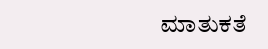ಮಾತುಕತೆ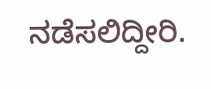ನಡೆಸಲಿದ್ದೀರಿ.